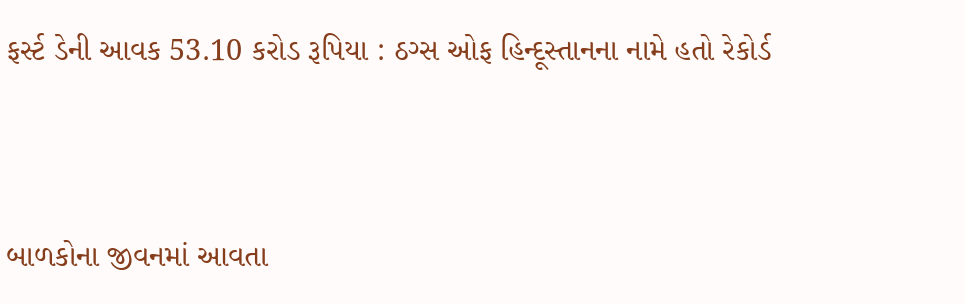ફર્સ્ટ ડેની આવક 53.10 કરોડ રૂપિયા : ઠગ્સ ઓફ હિન્દૂસ્તાનના નામે હતો રેકોર્ડ



બાળકોના જીવનમાં આવતા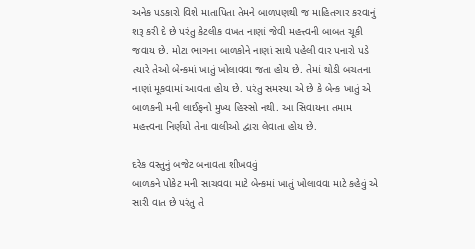અનેક પડકારો વિશે માતાપિતા તેમને બાળપણથી જ માહિતગાર કરવાનું શરૂ કરી દે છે પરંતુ કેટલીક વખત નાણાં જેવી મહત્ત્વની બાબત ચૂકી જવાય છે. મોટા ભાગના બાળકોને નાણાં સાથે પહેલી વાર પનારો પડે ત્યારે તેઓ બેન્કમાં ખાતું ખોલાવવા જતા હોય છે. તેમાં થોડી બચતના નાણાં મૂકવામાં આવતા હોય છે. પરંતુ સમસ્યા એ છે કે બેન્ક ખાતું એ બાળકની મની લાઈફનો મુખ્ય હિસ્સો નથી. આ સિવાયના તમામ મહત્ત્વના નિર્ણયો તેના વાલીઓ દ્વારા લેવાતા હોય છે.

દરેક વસ્તુનું બજેટ બનાવતા શીખવવું
બાળકને પોકેટ મની સાચવવા માટે બેન્કમાં ખાતું ખોલાવવા માટે કહેવું એ સારી વાત છે પરંતુ તે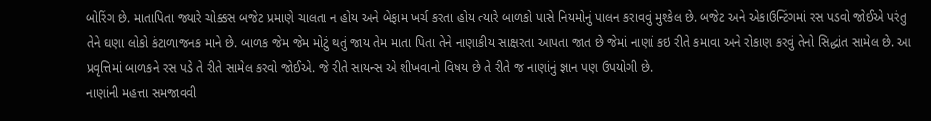બોરિંગ છે. માતાપિતા જ્યારે ચોક્કસ બજેટ પ્રમાણે ચાલતા ન હોય અને બેફામ ખર્ચ કરતા હોય ત્યારે બાળકો પાસે નિયમોનું પાલન કરાવવું મુશ્કેલ છે. બજેટ અને એકાઉન્ટિંગમાં રસ પડવો જોઈએ પરંતુ તેને ઘણા લોકો કંટાળાજનક માને છે. બાળક જેમ જેમ મોટું થતું જાય તેમ માતા પિતા તેને નાણાકીય સાક્ષરતા આપતા જાત છે જેમાં નાણાં કઇ રીતે કમાવા અને રોકાણ કરવું તેનો સિદ્ધાંત સામેલ છે. આ પ્રવૃત્તિમાં બાળકને રસ પડે તે રીતે સામેલ કરવો જોઈએ. જે રીતે સાયન્સ એ શીખવાનો વિષય છે તે રીતે જ નાણાંનું જ્ઞાન પણ ઉપયોગી છે.
નાણાંની મહત્તા સમજાવવી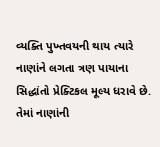વ્યક્તિ પુખ્તવયની થાય ત્યારે નાણાંને લગતા ત્રણ પાયાના સિદ્ધાંતો પ્રેક્ટિકલ મૂલ્ય ધરાવે છે. તેમાં નાણાંની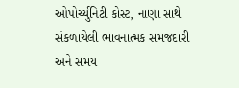ઓપોર્ચ્યુનિટી કોસ્ટ, નાણા સાથે સંકળાયેલી ભાવનાત્મક સમજદારી અને સમય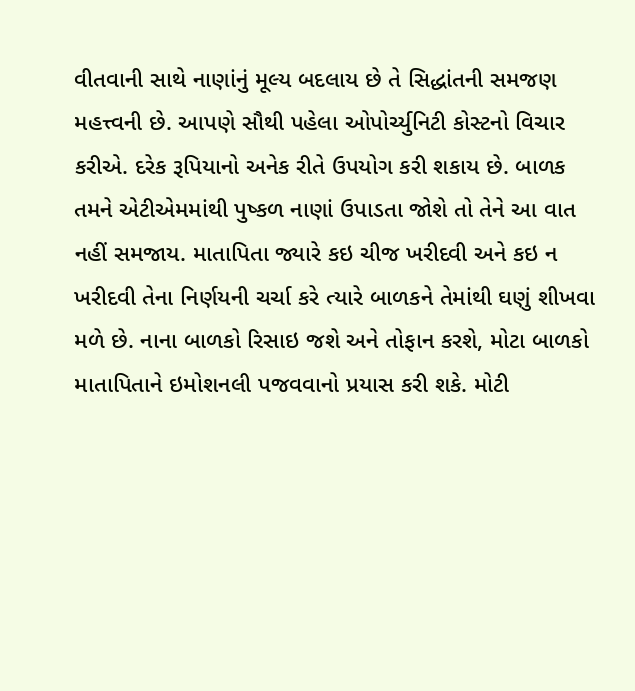વીતવાની સાથે નાણાંનું મૂલ્ય બદલાય છે તે સિદ્ધાંતની સમજણ મહત્ત્વની છે. આપણે સૌથી પહેલા ઓપોર્ચ્યુનિટી કોસ્ટનો વિચાર કરીએ. દરેક રૂપિયાનો અનેક રીતે ઉપયોગ કરી શકાય છે. બાળક તમને એટીએમમાંથી પુષ્કળ નાણાં ઉપાડતા જોશે તો તેને આ વાત નહીં સમજાય. માતાપિતા જ્યારે કઇ ચીજ ખરીદવી અને કઇ ન ખરીદવી તેના નિર્ણયની ચર્ચા કરે ત્યારે બાળકને તેમાંથી ઘણું શીખવા મળે છે. નાના બાળકો રિસાઇ જશે અને તોફાન કરશે, મોટા બાળકો માતાપિતાને ઇમોશનલી પજવવાનો પ્રયાસ કરી શકે. મોટી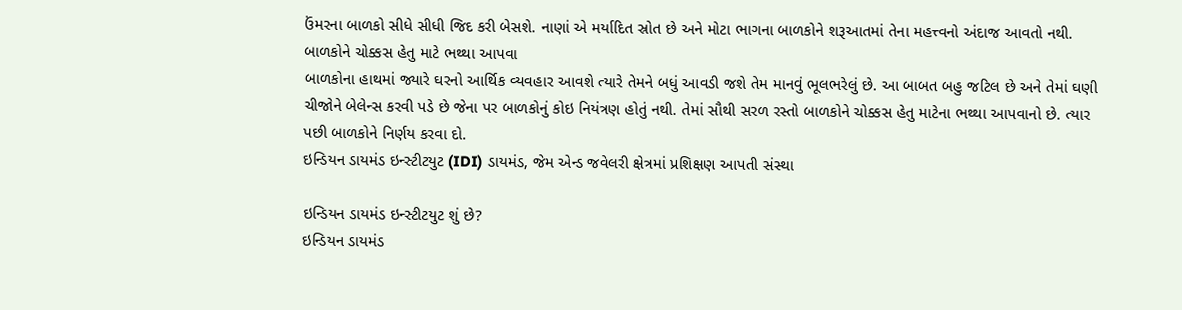ઉંમરના બાળકો સીધે સીધી જિદ કરી બેસશે. નાણાં એ મર્યાદિત સ્રોત છે અને મોટા ભાગના બાળકોને શરૂઆતમાં તેના મહત્ત્વનો અંદાજ આવતો નથી.
બાળકોને ચોક્કસ હેતુ માટે ભથ્થા આપવા
બાળકોના હાથમાં જ્યારે ઘરનો આર્થિક વ્યવહાર આવશે ત્યારે તેમને બધું આવડી જશે તેમ માનવું ભૂલભરેલું છે. આ બાબત બહુ જટિલ છે અને તેમાં ઘણી ચીજોને બેલેન્સ કરવી પડે છે જેના પર બાળકોનું કોઇ નિયંત્રણ હોતું નથી. તેમાં સૌથી સરળ રસ્તો બાળકોને ચોક્કસ હેતુ માટેના ભથ્થા આપવાનો છે. ત્યાર પછી બાળકોને નિર્ણય કરવા દો.
ઇન્ડિયન ડાયમંડ ઇન્સ્ટીટયુટ (IDI) ડાયમંડ, જેમ એન્ડ જવેલરી ક્ષેત્રમાં પ્રશિક્ષણ આપતી સંસ્થા

ઇન્ડિયન ડાયમંડ ઇન્સ્ટીટયુટ શું છે?
ઇન્ડિયન ડાયમંડ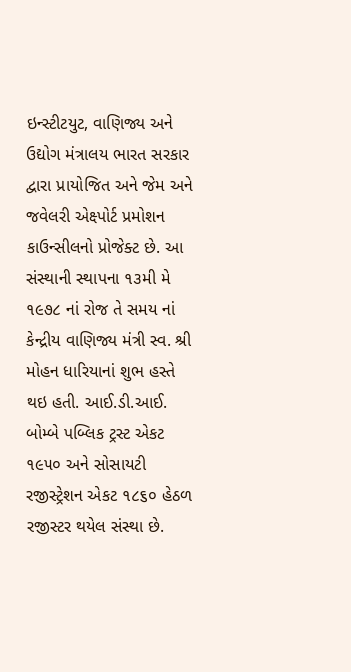ઇન્સ્ટીટયુટ, વાણિજ્ય અને ઉદ્યોગ મંત્રાલય ભારત સરકાર દ્વારા પ્રાયોજિત અને જેમ અને જવેલરી એક્ષ્પોર્ટ પ્રમોશન કાઉન્સીલનો પ્રોજેક્ટ છે. આ સંસ્થાની સ્થાપના ૧૩મી મે ૧૯૭૮ નાં રોજ તે સમય નાં કેન્દ્રીય વાણિજ્ય મંત્રી સ્વ. શ્રી મોહન ધારિયાનાં શુભ હસ્તે થઇ હતી. આઈ.ડી.આઈ. બોમ્બે પબ્લિક ટ્રસ્ટ એકટ ૧૯૫૦ અને સોસાયટી રજીસ્ટ્રેશન એકટ ૧૮૬૦ હેઠળ રજીસ્ટર થયેલ સંસ્થા છે.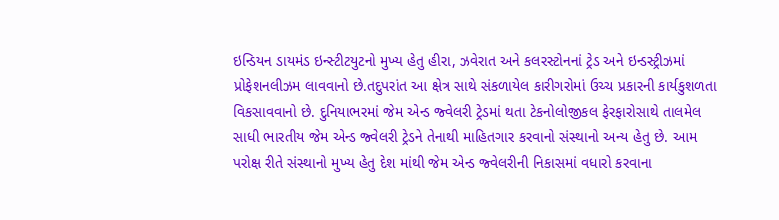ઇન્ડિયન ડાયમંડ ઇન્સ્ટીટયુટનો મુખ્ય હેતુ હીરા, ઝવેરાત અને કલરસ્ટોનનાં ટ્રેડ અને ઇન્ડસ્ટ્રીઝમાં પ્રોફેશનલીઝમ લાવવાનો છે.તદુપરાંત આ ક્ષેત્ર સાથે સંકળાયેલ કારીગરોમાં ઉચ્ચ પ્રકારની કાર્યકુશળતા વિકસાવવાનો છે. દુનિયાભરમાં જેમ એન્ડ જ્વેલરી ટ્રેડમાં થતા ટેકનોલોજીકલ ફેરફારોસાથે તાલમેલ સાધી ભારતીય જેમ એન્ડ જ્વેલરી ટ્રેડને તેનાથી માહિતગાર કરવાનો સંસ્થાનો અન્ય હેતુ છે. આમ પરોક્ષ રીતે સંસ્થાનો મુખ્ય હેતુ દેશ માંથી જેમ એન્ડ જ્વેલરીની નિકાસમાં વધારો કરવાના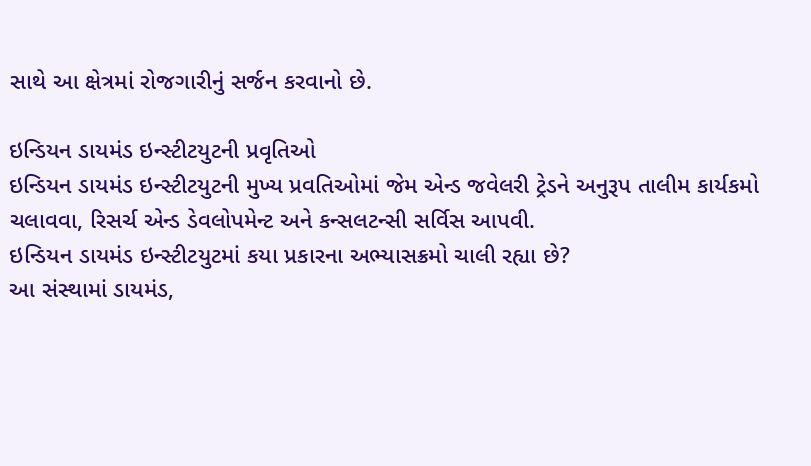સાથે આ ક્ષેત્રમાં રોજગારીનું સર્જન કરવાનો છે.

ઇન્ડિયન ડાયમંડ ઇન્સ્ટીટયુટની પ્રવૃતિઓ
ઇન્ડિયન ડાયમંડ ઇન્સ્ટીટયુટની મુખ્ય પ્રવતિઓમાં જેમ એન્ડ જવેલરી ટ્રેડને અનુરૂપ તાલીમ કાર્યકમો ચલાવવા, રિસર્ચ એન્ડ ડેવલોપમેન્ટ અને કન્સલટન્સી સર્વિસ આપવી.
ઇન્ડિયન ડાયમંડ ઇન્સ્ટીટયુટમાં કયા પ્રકારના અભ્યાસક્રમો ચાલી રહ્યા છે?
આ સંસ્થામાં ડાયમંડ,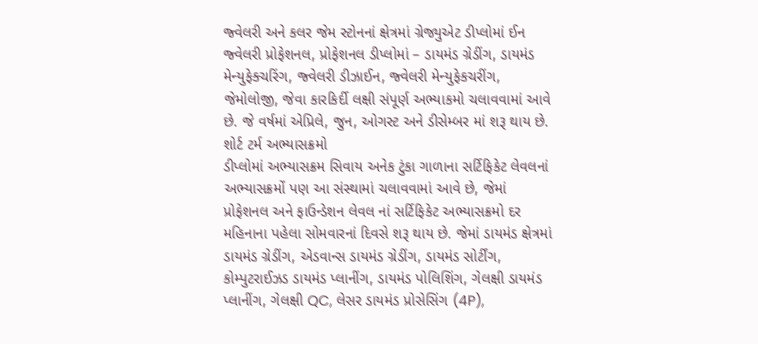જ્વેલરી અને કલર જેમ સ્ટોનનાં ક્ષેત્રમાં ગ્રેજ્યુએટ ડીપ્લોમાં ઈન જ્વેલરી પ્રોફેશનલ, પ્રોફેશનલ ડીપ્લોમાં – ડાયમંડ ગ્રેડીંગ, ડાયમંડ મેન્યુફેક્ચરિંગ, જ્વેલરી ડીઝાઈન, જ્વેલરી મેન્યુફેકચરીંગ, જેમોલોજી, જેવા કારકિર્દી લક્ષી સંપૂર્ણ અભ્યાકમો ચલાવવામાં આવે છે. જે વર્ષમાં એપ્રિલે, જુન, ઓગસ્ટ અને ડીસેમ્બર માં શરૂ થાય છે.
શોર્ટ ટર્મ અભ્યાસક્રમો
ડીપ્લોમાં અભ્યાસક્રમ સિવાય અનેક ટુંકા ગાળાના સર્ટિફિકેટ લેવલનાં અભ્યાસક્રમોં પણ આ સંસ્થામાં ચલાવવામાં આવે છે, જેમાં પ્રોફેશનલ અને ફાઉન્ડેશન લેવલ નાં સર્ટિફિકેટ અભ્યાસક્રમો દર મહિનાના પહેલા સોમવારનાં દિવસે શરૂ થાય છે. જેમાં ડાયમંડ ક્ષેત્રમાં ડાયમંડ ગ્રેડીંગ, એડવાન્સ ડાયમંડ ગ્રેડીંગ, ડાયમંડ સોર્ટીંગ, કોમ્પુટરાઈઝડ ડાયમંડ પ્લાનીંગ, ડાયમંડ પોલિશિંગ, ગેલક્ષી ડાયમંડ પ્લાનીંગ, ગેલક્ષી QC, લેસર ડાયમંડ પ્રોસેસિંગ (4P),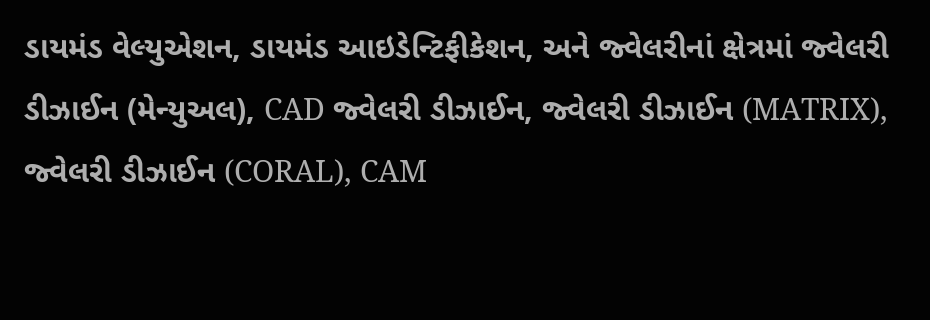ડાયમંડ વેલ્યુએશન, ડાયમંડ આઇડેન્ટિફીકેશન, અને જ્વેલરીનાં ક્ષેત્રમાં જ્વેલરી ડીઝાઈન (મેન્યુઅલ), CAD જ્વેલરી ડીઝાઈન, જ્વેલરી ડીઝાઈન (MATRIX), જ્વેલરી ડીઝાઈન (CORAL), CAM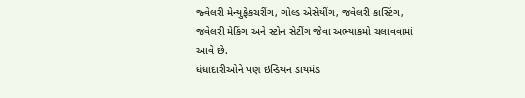જ્વેલરી મેન્યુફેકચરીંગ, ગોલ્ડ એસેયીંગ, જવેલરી કાસ્ટિંગ, જવેલરી મેકિંગ અને સ્ટોન સેટીંગ જેવા અભ્યાકમો ચલાવવામાં આવે છે.
ધંધાદારીઓને પણ ઇન્ડિયન ડાયમંડ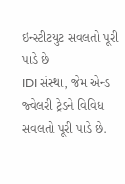ઇન્સ્ટીટયુટ સવલતો પૂરી પાડે છે
IDI સંસ્થા, જેમ એન્ડ જ્વેલરી ટ્રેડને વિવિધ સવલતો પૂરી પાડે છે.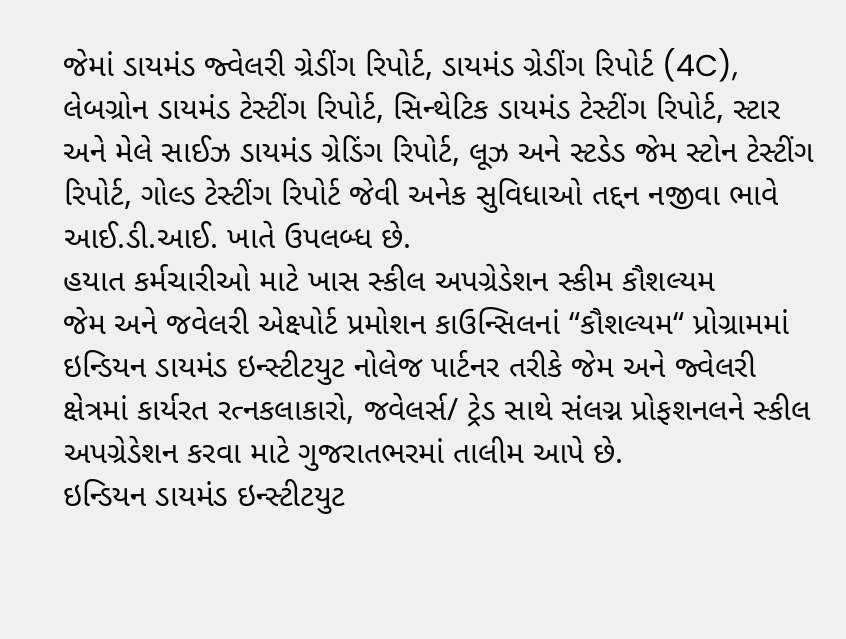જેમાં ડાયમંડ જ્વેલરી ગ્રેડીંગ રિપોર્ટ, ડાયમંડ ગ્રેડીંગ રિપોર્ટ (4C), લેબગ્રોન ડાયમંડ ટેસ્ટીંગ રિપોર્ટ, સિન્થેટિક ડાયમંડ ટેસ્ટીંગ રિપોર્ટ, સ્ટાર અને મેલે સાઈઝ ડાયમંડ ગ્રેડિંગ રિપોર્ટ, લૂઝ અને સ્ટડેડ જેમ સ્ટોન ટેસ્ટીંગ રિપોર્ટ, ગોલ્ડ ટેસ્ટીંગ રિપોર્ટ જેવી અનેક સુવિધાઓ તદ્દન નજીવા ભાવે આઈ.ડી.આઈ. ખાતે ઉપલબ્ધ છે.
હયાત કર્મચારીઓ માટે ખાસ સ્કીલ અપગ્રેડેશન સ્કીમ કૌશલ્યમ
જેમ અને જવેલરી એક્ષ્પોર્ટ પ્રમોશન કાઉન્સિલનાં “કૌશલ્યમ“ પ્રોગ્રામમાં ઇન્ડિયન ડાયમંડ ઇન્સ્ટીટયુટ નોલેજ પાર્ટનર તરીકે જેમ અને જ્વેલરી ક્ષેત્રમાં કાર્યરત રત્નકલાકારો, જવેલર્સ/ ટ્રેડ સાથે સંલગ્ન પ્રોફશનલને સ્કીલ અપગ્રેડેશન કરવા માટે ગુજરાતભરમાં તાલીમ આપે છે.
ઇન્ડિયન ડાયમંડ ઇન્સ્ટીટયુટ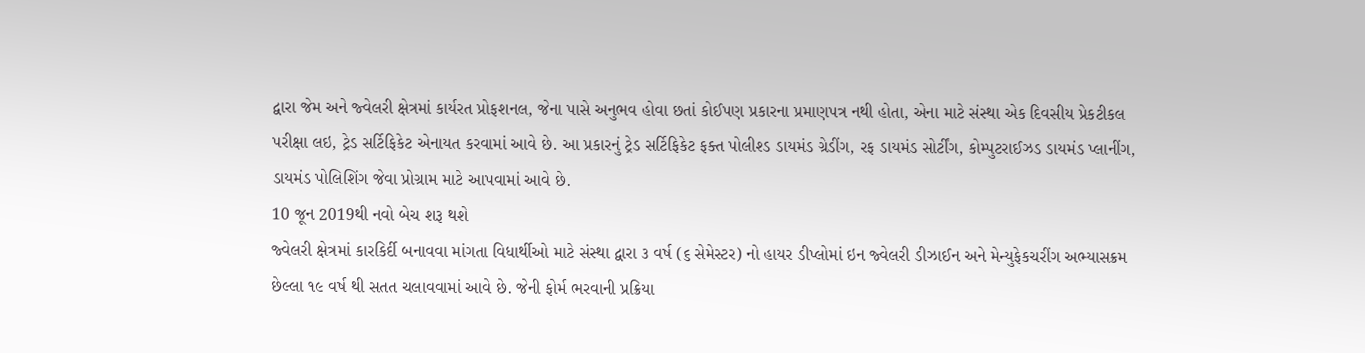દ્વારા જેમ અને જ્વેલરી ક્ષેત્રમાં કાર્યરત પ્રોફશનલ, જેના પાસે અનુભવ હોવા છતાં કોઈપણ પ્રકારના પ્રમાણપત્ર નથી હોતા, એના માટે સંસ્થા એક દિવસીય પ્રેકટીકલ પરીક્ષા લઇ, ટ્રેડ સર્ટિફિકેટ એનાયત કરવામાં આવે છે. આ પ્રકારનું ટ્રેડ સર્ટિફિકેટ ફક્ત પોલીશ્ડ ડાયમંડ ગ્રેડીંગ, રફ ડાયમંડ સોર્ટીંગ, કોમ્પુટરાઈઝડ ડાયમંડ પ્લાનીંગ, ડાયમંડ પોલિશિંગ જેવા પ્રોગ્રામ માટે આપવામાં આવે છે.
10 જૂન 2019થી નવો બેચ શરૂ થશે
જ્વેલરી ક્ષેત્રમાં કારકિર્દી બનાવવા માંગતા વિધાર્થીઓ માટે સંસ્થા દ્વારા ૩ વર્ષ (૬ સેમેસ્ટર) નો હાયર ડીપ્લોમાં ઇન જ્વેલરી ડીઝાઈન અને મેન્યુફેકચરીંગ અભ્યાસક્રમ છેલ્લા ૧૯ વર્ષ થી સતત ચલાવવામાં આવે છે. જેની ફોર્મ ભરવાની પ્રક્રિયા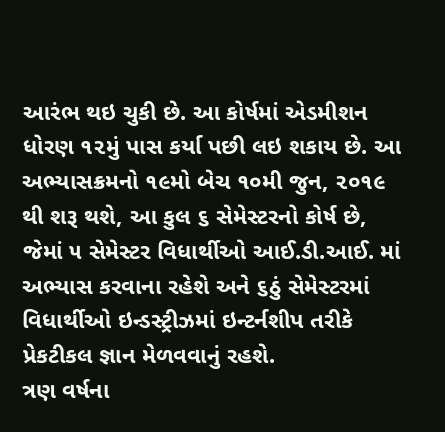આરંભ થઇ ચુકી છે. આ કોર્ષમાં એડમીશન ધોરણ ૧૨મું પાસ કર્યા પછી લઇ શકાય છે. આ અભ્યાસક્રમનો ૧૯મો બેચ ૧૦મી જુન, ૨૦૧૯ થી શરૂ થશે, આ કુલ ૬ સેમેસ્ટરનો કોર્ષ છે, જેમાં ૫ સેમેસ્ટર વિધાર્થીઓ આઈ.ડી.આઈ. માં અભ્યાસ કરવાના રહેશે અને ૬ઠું સેમેસ્ટરમાં વિધાર્થીઓ ઇન્ડસ્ટ્રીઝમાં ઇન્ટર્નશીપ તરીકે પ્રેકટીકલ જ્ઞાન મેળવવાનું રહશે.
ત્રણ વર્ષના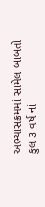અભ્યાસક્રમમાં સામેલ બાબતો
કુલ ૩ વર્ષ નાં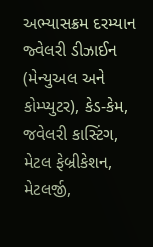અભ્યાસક્રમ દરમ્યાન જ્વેલરી ડીઝાઈન (મેન્યુઅલ અને કોમ્પ્યુટર), કેડ-કેમ, જવેલરી કાસ્ટિંગ, મેટલ ફેબ્રીકેશન, મેટલર્જી,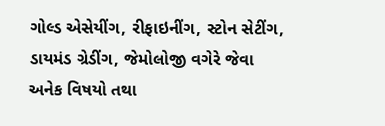ગોલ્ડ એસેયીંગ, રીફાઇનીંગ, સ્ટોન સેટીંગ, ડાયમંડ ગ્રેડીંગ, જેમોલોજી વગેરે જેવા અનેક વિષયો તથા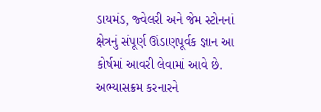ડાયમંડ, જ્વેલરી અને જેમ સ્ટોનનાં ક્ષેત્રનું સંપૂર્ણ ઊંડાણપૂર્વક જ્ઞાન આ કોર્ષમાં આવરી લેવામાં આવે છે.
અભ્યાસક્રમ કરનારને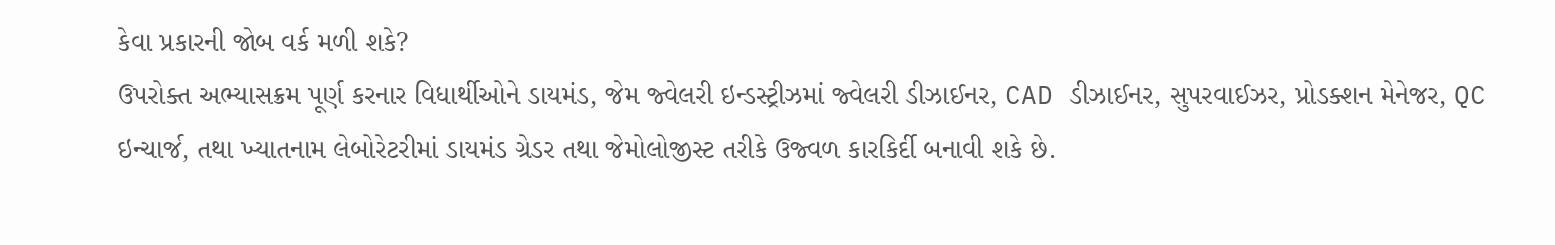કેવા પ્રકારની જોબ વર્ક મળી શકે?
ઉપરોક્ત અભ્યાસક્રમ પૂર્ણ કરનાર વિધાર્થીઓને ડાયમંડ, જેમ જ્વેલરી ઇન્ડસ્ટ્રીઝમાં જ્વેલરી ડીઝાઈનર, CAD ડીઝાઈનર, સુપરવાઈઝર, પ્રોડક્શન મેનેજર, QC ઇન્ચાર્જ, તથા ખ્યાતનામ લેબોરેટરીમાં ડાયમંડ ગ્રેડર તથા જેમોલોજીસ્ટ તરીકે ઉજ્વળ કારકિર્દી બનાવી શકે છે.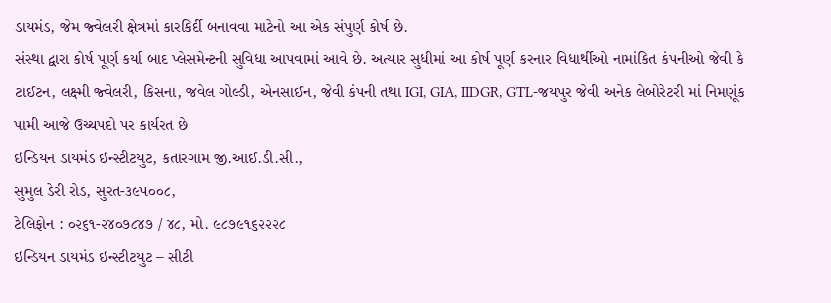ડાયમંડ, જેમ જ્વેલરી ક્ષેત્રમાં કારકિર્દી બનાવવા માટેનો આ એક સંપુર્ણ કોર્ષ છે.
સંસ્થા દ્વારા કોર્ષ પૂર્ણ કર્યા બાદ પ્લેસમેન્ટની સુવિધા આપવામાં આવે છે. અત્યાર સુધીમાં આ કોર્ષ પૂર્ણ કરનાર વિધાર્થીઓ નામાંકિત કંપનીઓ જેવી કે ટાઈટન, લક્ષ્મી જ્વેલરી, કિસના, જવેલ ગોલ્ડી, એનસાઈન, જેવી કંપની તથા IGI, GIA, IIDGR, GTL-જયપુર જેવી અનેક લેબોરેટરી માં નિમણૂંક પામી આજે ઉચ્ચપદો પર કાર્યરત છે
ઇન્ડિયન ડાયમંડ ઇન્સ્ટીટયુટ, કતારગામ જી.આઈ.ડી.સી.,
સુમુલ ડેરી રોડ, સુરત-૩૯૫૦૦૮,
ટેલિફોન : ૦૨૬૧-૨૪૦૭૮૪૭ / ૪૮, મો. ૯૮૭૯૧૬૨૨૨૮
ઇન્ડિયન ડાયમંડ ઇન્સ્ટીટયુટ – સીટી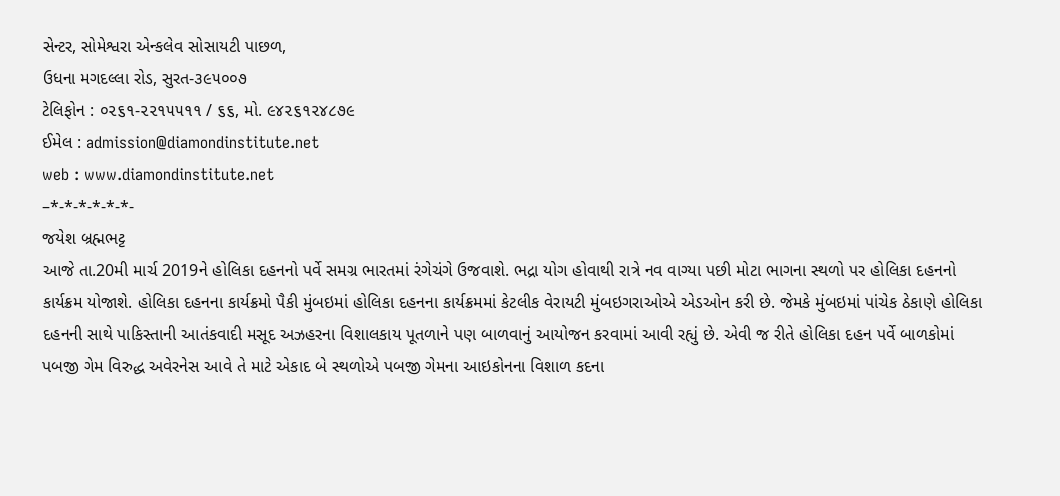સેન્ટર, સોમેશ્વરા એન્કલેવ સોસાયટી પાછળ,
ઉધના મગદલ્લા રોડ, સુરત-૩૯૫૦૦૭
ટેલિફોન : ૦૨૬૧-૨૨૧૫૫૧૧ / ૬૬, મો. ૯૪૨૬૧૨૪૮૭૯
ઈમેલ : admission@diamondinstitute.net
web : www.diamondinstitute.net
–*-*-*-*-*-*-
જયેશ બ્રહ્મભટ્ટ
આજે તા.20મી માર્ચ 2019ને હોલિકા દહનનો પર્વે સમગ્ર ભારતમાં રંગેચંગે ઉજવાશે. ભદ્રા યોગ હોવાથી રાત્રે નવ વાગ્યા પછી મોટા ભાગના સ્થળો પર હોલિકા દહનનો કાર્યક્રમ યોજાશે. હોલિકા દહનના કાર્યક્રમો પૈકી મુંબઇમાં હોલિકા દહનના કાર્યક્રમમાં કેટલીક વેરાયટી મુંબઇગરાઓએ એડઓન કરી છે. જેમકે મુંબઇમાં પાંચેક ઠેકાણે હોલિકા દહનની સાથે પાકિસ્તાની આતંકવાદી મસૂદ અઝહરના વિશાલકાય પૂતળાને પણ બાળવાનું આયોજન કરવામાં આવી રહ્યું છે. એવી જ રીતે હોલિકા દહન પર્વે બાળકોમાં પબજી ગેમ વિરુદ્ધ અવેરનેસ આવે તે માટે એકાદ બે સ્થળોએ પબજી ગેમના આઇકોનના વિશાળ કદના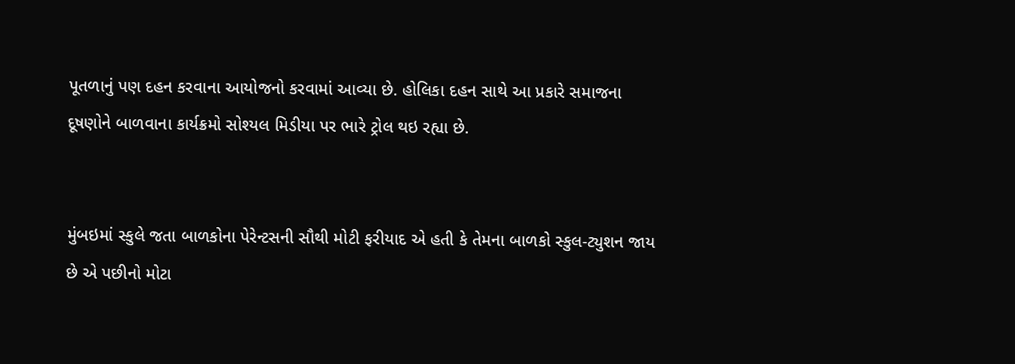પૂતળાનું પણ દહન કરવાના આયોજનો કરવામાં આવ્યા છે. હોલિકા દહન સાથે આ પ્રકારે સમાજના દૂષણોને બાળવાના કાર્યક્રમો સોશ્યલ મિડીયા પર ભારે ટ્રોલ થઇ રહ્યા છે.


મુંબઇમાં સ્કુલે જતા બાળકોના પેરેન્ટસની સૌથી મોટી ફરીયાદ એ હતી કે તેમના બાળકો સ્કુલ-ટ્યુશન જાય છે એ પછીનો મોટા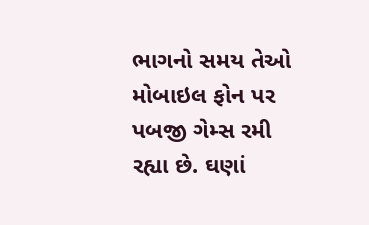ભાગનો સમય તેઓ મોબાઇલ ફોન પર પબજી ગેમ્સ રમી રહ્યા છે. ઘણાં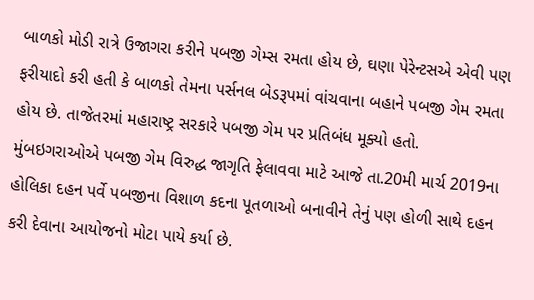બાળકો મોડી રાત્રે ઉજાગરા કરીને પબજી ગેમ્સ રમતા હોય છે, ઘણા પેરેન્ટસએ એવી પણ ફરીયાદો કરી હતી કે બાળકો તેમના પર્સનલ બેડરૂપમાં વાંચવાના બહાને પબજી ગેમ રમતા હોય છે. તાજેતરમાં મહારાષ્ટ્ર સરકારે પબજી ગેમ પર પ્રતિબંધ મૂક્યો હતો. મુંબઇગરાઓએ પબજી ગેમ વિરુદ્ધ જાગૃતિ ફેલાવવા માટે આજે તા.20મી માર્ચ 2019ના હોલિકા દહન પર્વે પબજીના વિશાળ કદના પૂતળાઓ બનાવીને તેનું પણ હોળી સાથે દહન કરી દેવાના આયોજનો મોટા પાયે કર્યા છે.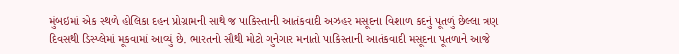મુંબઇમાં એક સ્થળે હોલિકા દહન પ્રોગ્રામની સાથે જ પાકિસ્તાની આતંકવાદી અઝહર મસૂદના વિશાળ કદનું પૂતળું છેલ્લા ત્રણ દિવસથી ડિસ્પ્લેમાં મૂકવામાં આવ્યું છે. ભારતનો સૌથી મોટો ગુનેગાર મનાતો પાકિસ્તાની આતંકવાદી મસૂદના પૂતળાને આજે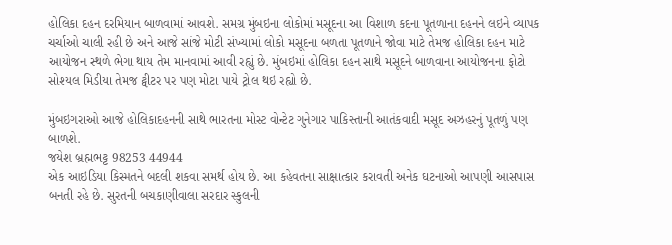હોલિકા દહન દરમિયાન બાળવામાં આવશે. સમગ્ર મુંબઇના લોકોમાં મસૂદના આ વિશાળ કદના પૂતળાના દહનને લઇને વ્યાપક ચર્ચાઓ ચાલી રહી છે અને આજે સાંજે મોટી સંખ્યામાં લોકો મસૂદના બળતા પૂતળાને જોવા માટે તેમજ હોલિકા દહન માટે આયોજન સ્થળે ભેગા થાય તેમ માનવામાં આવી રહ્યું છે. મુંબઇમાં હોલિકા દહન સાથે મસૂદને બાળવાના આયોજનના ફોટો સોશ્યલ મિડીયા તેમજ ટ્વીટર પર પણ મોટા પાયે ટ્રોલ થઇ રહ્યો છે.

મુંબઇગરાઓ આજે હોલિકાદહનની સાથે ભારતના મોસ્ટ વોન્ટેટ ગુનેગાર પાકિસ્તાની આતંકવાદી મસૂદ અઝહરનું પૂતળું પણ બાળશે.
જયેશ બ્રહ્મભટ્ટ 98253 44944
એક આઇડિયા કિસ્મતને બદલી શકવા સમર્થ હોય છે. આ કહેવતના સાક્ષાત્કાર કરાવતી અનેક ઘટનાઓ આપણી આસપાસ બનતી રહે છે. સુરતની બચકાણીવાલા સરદાર સ્કુલની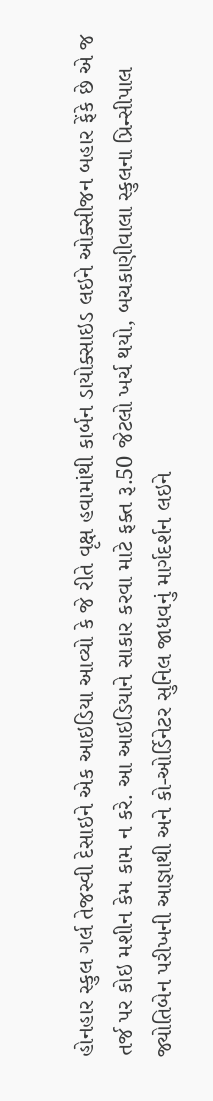હોનહાર સ્કુલ ગર્લ તેજસ્વી દેસાઇને એક આઇડિયા આવ્યો કે જે રીતે વૃક્ષ હવામાંથી કાર્બન ડાયોક્સાઇડ લઇને ઓક્સીજન બહાર ફેંકે છે એ જ તર્જ પર કોઇ મશીન કેમ કામ ન કરે. આ આઇડિયાને સાકાર કરવા માટે ફક્ત રૂ.50 જેટલો ખર્ચ થયો, બચકાણીવાલા સ્કુલના પ્રિન્સીપાલ જ્યોતિબેન પરીખની આજ્ઞાથી અને કો-ઓર્ડિનેટર સુનિલ જાધવનું માર્ગદર્શન લઇને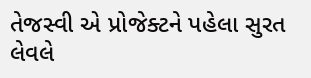તેજસ્વી એ પ્રોજેક્ટને પહેલા સુરત લેવલે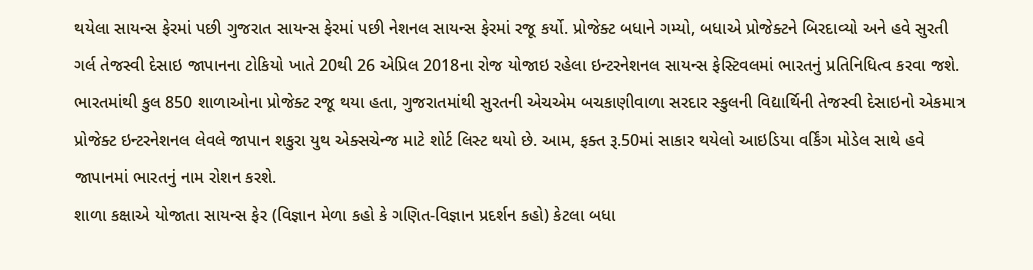થયેલા સાયન્સ ફેરમાં પછી ગુજરાત સાયન્સ ફેરમાં પછી નેશનલ સાયન્સ ફેરમાં રજૂ કર્યો. પ્રોજેક્ટ બધાને ગમ્યો, બધાએ પ્રોજેક્ટને બિરદાવ્યો અને હવે સુરતી ગર્લ તેજસ્વી દેસાઇ જાપાનના ટોકિયો ખાતે 20થી 26 એપ્રિલ 2018ના રોજ યોજાઇ રહેલા ઇન્ટરનેશનલ સાયન્સ ફેસ્ટિવલમાં ભારતનું પ્રતિનિધિત્વ કરવા જશે. ભારતમાંથી કુલ 850 શાળાઓના પ્રોજેક્ટ રજૂ થયા હતા, ગુજરાતમાંથી સુરતની એચએમ બચકાણીવાળા સરદાર સ્કુલની વિદ્યાર્થિની તેજસ્વી દેસાઇનો એકમાત્ર પ્રોજેક્ટ ઇન્ટરનેશનલ લેવલે જાપાન શકુરા યુથ એક્સચેન્જ માટે શોર્ટ લિસ્ટ થયો છે. આમ, ફક્ત રૂ.50માં સાકાર થયેલો આઇડિયા વર્કિંગ મોડેલ સાથે હવે જાપાનમાં ભારતનું નામ રોશન કરશે.
શાળા કક્ષાએ યોજાતા સાયન્સ ફેર (વિજ્ઞાન મેળા કહો કે ગણિત-વિજ્ઞાન પ્રદર્શન કહો) કેટલા બધા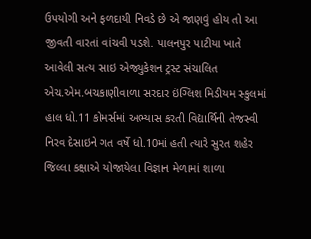ઉપયોગી અને ફળદાયી નિવડે છે એ જાણવું હોય તો આ જીવતી વારતાં વાંચવી પડશે. પાલનપુર પાટીયા ખાતે આવેલી સત્ય સાઇ એજ્યુકેશન ટ્રસ્ટ સંચાલિત એચ.એમ.બચકાણીવાળા સરદાર ઇંગ્લિશ મિડીયમ સ્કુલમાં હાલ ધો.11 કોમર્સમાં અભ્યાસ કરતી વિદ્યાર્થિની તેજસ્વી નિરવ દેસાઇને ગત વર્ષે ધો.10માં હતી ત્યારે સુરત શહેર જિલ્લા કક્ષાએ યોજાયેલા વિજ્ઞાન મેળામાં શાળા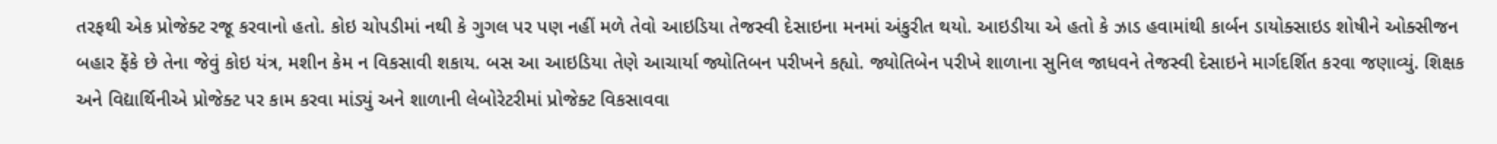તરફથી એક પ્રોજેક્ટ રજૂ કરવાનો હતો. કોઇ ચોપડીમાં નથી કે ગુગલ પર પણ નહીં મળે તેવો આઇડિયા તેજસ્વી દેસાઇના મનમાં અંકુરીત થયો. આઇડીયા એ હતો કે ઝાડ હવામાંથી કાર્બન ડાયોક્સાઇડ શોષીને ઓક્સીજન બહાર ફેંકે છે તેના જેવું કોઇ યંત્ર, મશીન કેમ ન વિકસાવી શકાય. બસ આ આઇડિયા તેણે આચાર્યા જ્યોતિબન પરીખને કહ્યો. જ્યોતિબેન પરીખે શાળાના સુનિલ જાધવને તેજસ્વી દેસાઇને માર્ગદર્શિત કરવા જણાવ્યું. શિક્ષક અને વિદ્યાર્થિનીએ પ્રોજેક્ટ પર કામ કરવા માંડ્યું અને શાળાની લેબોરેટરીમાં પ્રોજેક્ટ વિકસાવવા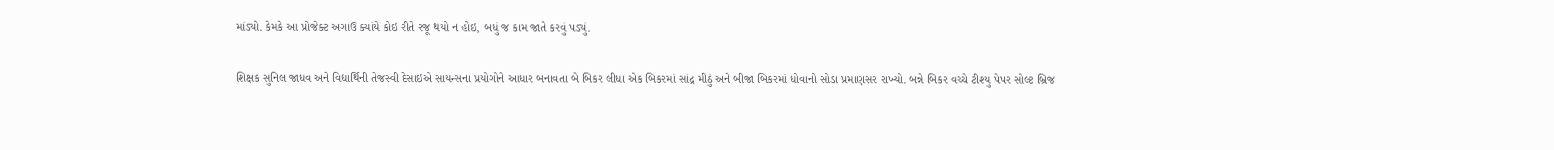માંડ્યો. કેમકે આ પ્રોજેક્ટ અગાઉ ક્યાંયે કોઇ રીતે રજૂ થયો ન હોઇ, બધું જ કામ જાતે કરવું પડ્યું.

શિક્ષક સુનિલ જાધવ અને વિદ્યાર્થિની તેજસ્વી દેસાઇએ સાયન્સના પ્રયોગોને આધાર બનાવતા બે બિકર લીધા એક બિકરમાં સાંદ્ર મીઠું અને બીજા બિકરમાં ધોવાનો સોડા પ્રમાણસર રાખ્યો. બન્ને બિકર વચ્ચે ટીશ્યુ પેપર સોલ્ટ બ્રિજ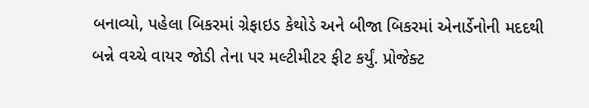બનાવ્યો, પહેલા બિકરમાં ગ્રેફાઇડ કેથોડે અને બીજા બિકરમાં એનાર્ડેનોની મદદથી બન્ને વચ્ચે વાયર જોડી તેના પર મલ્ટીમીટર ફીટ કર્યું. પ્રોજેક્ટ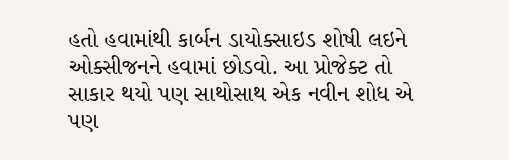હતો હવામાંથી કાર્બન ડાયોક્સાઇડ શોષી લઇને ઓક્સીજનને હવામાં છોડવો. આ પ્રોજેક્ટ તો સાકાર થયો પણ સાથોસાથ એક નવીન શોધ એ પણ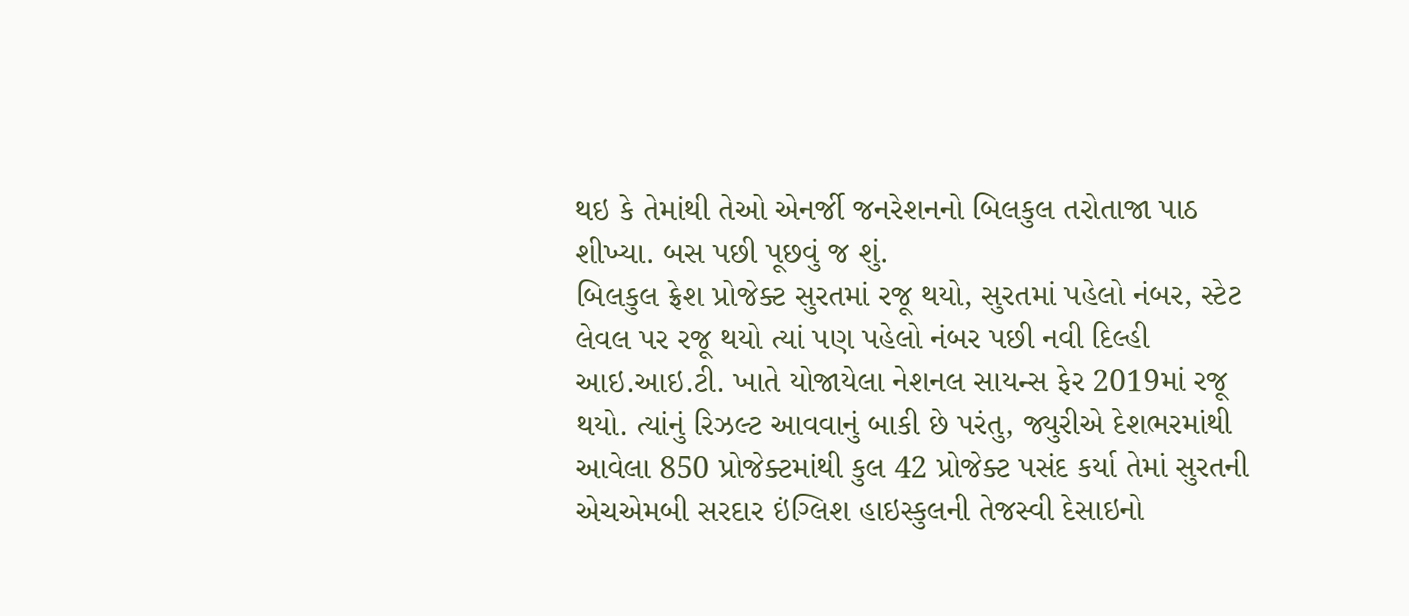થઇ કે તેમાંથી તેઓ એનર્જી જનરેશનનો બિલકુલ તરોતાજા પાઠ શીખ્યા. બસ પછી પૂછવું જ શું.
બિલકુલ ફ્રેશ પ્રોજેક્ટ સુરતમાં રજૂ થયો, સુરતમાં પહેલો નંબર, સ્ટેટ લેવલ પર રજૂ થયો ત્યાં પણ પહેલો નંબર પછી નવી દિલ્હી આઇ.આઇ.ટી. ખાતે યોજાયેલા નેશનલ સાયન્સ ફેર 2019માં રજૂ થયો. ત્યાંનું રિઝલ્ટ આવવાનું બાકી છે પરંતુ, જ્યુરીએ દેશભરમાંથી આવેલા 850 પ્રોજેક્ટમાંથી કુલ 42 પ્રોજેક્ટ પસંદ કર્યા તેમાં સુરતની એચએમબી સરદાર ઇંગ્લિશ હાઇસ્કુલની તેજસ્વી દેસાઇનો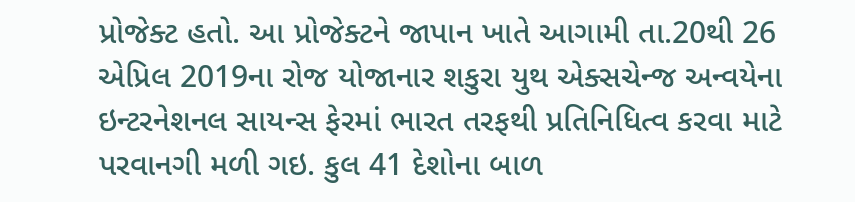પ્રોજેક્ટ હતો. આ પ્રોજેક્ટને જાપાન ખાતે આગામી તા.20થી 26 એપ્રિલ 2019ના રોજ યોજાનાર શકુરા યુથ એક્સચેન્જ અન્વયેના ઇન્ટરનેશનલ સાયન્સ ફેરમાં ભારત તરફથી પ્રતિનિધિત્વ કરવા માટે પરવાનગી મળી ગઇ. કુલ 41 દેશોના બાળ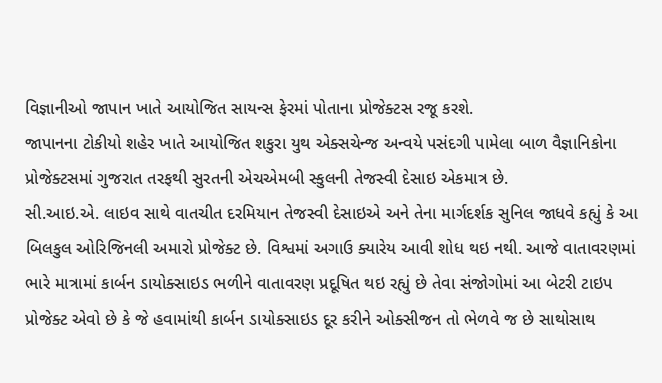વિજ્ઞાનીઓ જાપાન ખાતે આયોજિત સાયન્સ ફેરમાં પોતાના પ્રોજેક્ટસ રજૂ કરશે.
જાપાનના ટોકીયો શહેર ખાતે આયોજિત શકુરા યુથ એક્સચેન્જ અન્વયે પસંદગી પામેલા બાળ વૈજ્ઞાનિકોના પ્રોજેક્ટસમાં ગુજરાત તરફથી સુરતની એચએમબી સ્કુલની તેજસ્વી દેસાઇ એકમાત્ર છે.
સી.આઇ.એ. લાઇવ સાથે વાતચીત દરમિયાન તેજસ્વી દેસાઇએ અને તેના માર્ગદર્શક સુનિલ જાધવે કહ્યું કે આ બિલકુલ ઓરિજિનલી અમારો પ્રોજેક્ટ છે. વિશ્વમાં અગાઉ ક્યારેય આવી શોધ થઇ નથી. આજે વાતાવરણમાં ભારે માત્રામાં કાર્બન ડાયોક્સાઇડ ભળીને વાતાવરણ પ્રદૂષિત થઇ રહ્યું છે તેવા સંજોગોમાં આ બેટરી ટાઇપ પ્રોજેક્ટ એવો છે કે જે હવામાંથી કાર્બન ડાયોક્સાઇડ દૂર કરીને ઓક્સીજન તો ભેળવે જ છે સાથોસાથ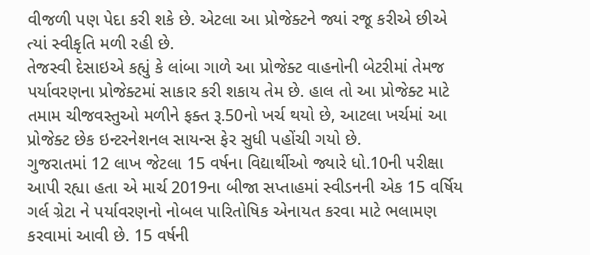વીજળી પણ પેદા કરી શકે છે. એટલા આ પ્રોજેક્ટને જ્યાં રજૂ કરીએ છીએ ત્યાં સ્વીકૃતિ મળી રહી છે.
તેજસ્વી દેસાઇએ કહ્યું કે લાંબા ગાળે આ પ્રોજેક્ટ વાહનોની બેટરીમાં તેમજ પર્યાવરણના પ્રોજેક્ટમાં સાકાર કરી શકાય તેમ છે. હાલ તો આ પ્રોજેક્ટ માટે તમામ ચીજવસ્તુઓ મળીને ફક્ત રૂ.50નો ખર્ચ થયો છે, આટલા ખર્ચમાં આ પ્રોજેક્ટ છેક ઇન્ટરનેશનલ સાયન્સ ફેર સુધી પહોંચી ગયો છે.
ગુજરાતમાં 12 લાખ જેટલા 15 વર્ષના વિદ્યાર્થીઓ જ્યારે ધો.10ની પરીક્ષા આપી રહ્યા હતા એ માર્ચ 2019ના બીજા સપ્તાહમાં સ્વીડનની એક 15 વર્ષિય ગર્લ ગ્રેટા ને પર્યાવરણનો નોબલ પારિતોષિક એનાયત કરવા માટે ભલામણ કરવામાં આવી છે. 15 વર્ષની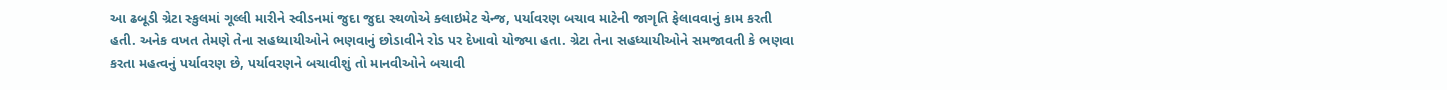આ ઢબૂડી ગ્રેટા સ્કુલમાં ગૂલ્લી મારીને સ્વીડનમાં જુદા જુદા સ્થળોએ ક્લાઇમેટ ચેન્જ, પર્યાવરણ બચાવ માટેની જાગૃતિ ફેલાવવાનું કામ કરતી હતી. અનેક વખત તેમણે તેના સહધ્યાયીઓને ભણવાનું છોડાવીને રોડ પર દેખાવો યોજ્યા હતા. ગ્રેટા તેના સહધ્યાયીઓને સમજાવતી કે ભણવા કરતા મહત્વનું પર્યાવરણ છે, પર્યાવરણને બચાવીશું તો માનવીઓને બચાવી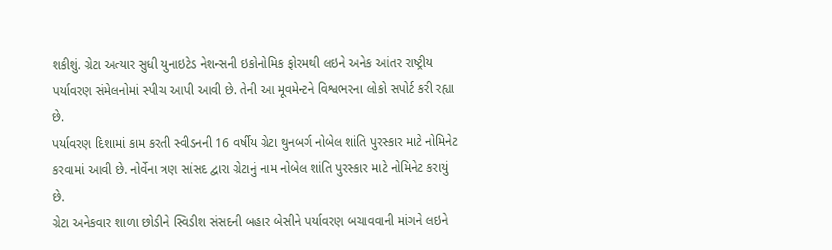શકીશું. ગ્રેટા અત્યાર સુધી યુનાઇટેડ નેશન્સની ઇકોનોમિક ફોરમથી લઇને અનેક આંતર રાષ્ટ્રીય પર્યાવરણ સંમેલનોમાં સ્પીચ આપી આવી છે. તેની આ મૂવમેન્ટને વિશ્વભરના લોકો સપોર્ટ કરી રહ્યા છે.
પર્યાવરણ દિશામાં કામ કરતી સ્વીડનની 16 વર્ષીય ગ્રેટા થુનબર્ગ નોબેલ શાંતિ પુરસ્કાર માટે નોમિનેટ કરવામાં આવી છે. નોર્વેના ત્રણ સાંસદ દ્વારા ગ્રેટાનું નામ નોબેલ શાંતિ પુરસ્કાર માટે નોમિનેટ કરાયું છે.
ગ્રેટા અનેકવાર શાળા છોડીને સ્વિડીશ સંસદની બહાર બેસીને પર્યાવરણ બચાવવાની માંગને લઇને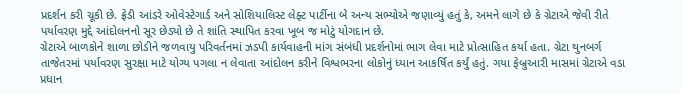પ્રદર્શન કરી ચૂકી છે. ફ્રેડી આંડરે ઓવેસ્ટેગાર્ડ અને સોશિયાલિસ્ટ લેફ્ટ પાર્ટીના બે અન્ય સભ્યોએ જણાવ્યું હતું કે, અમને લાગે છે કે ગ્રેટાએ જેવી રીતે પર્યાવરણ મુદ્દે આંદોલનનો સૂર છેડ્યો છે તે શાંતિ સ્થાપિત કરવા ખૂબ જ મોટું યોગદાન છે.
ગ્રેટાએ બાળકોને શાળા છોડીને જળવાયુ પરિવર્તનમાં ઝડપી કાર્યવાહની માંગ સંબંધી પ્રદર્શનોમાં ભાગ લેવા માટે પ્રોત્સાહિત કર્યા હતા. ગ્રેટા થુનબર્ગ તાજેતરમાં પર્યાવરણ સુરક્ષા માટે યોગ્ય પગલા ન લેવાતા આંદોલન કરીને વિશ્વભરના લોકોનું ધ્યાન આકર્ષિત કર્યું હતું. ગયા ફેબ્રુઆરી માસમાં ગ્રેટાએ વડા પ્રધાન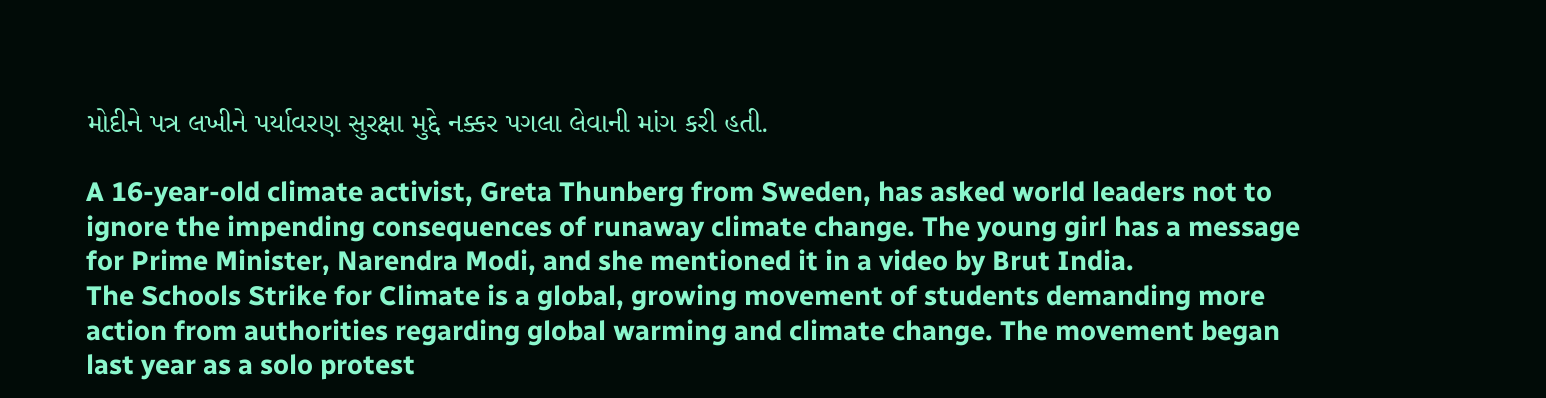મોદીને પત્ર લખીને પર્યાવરણ સુરક્ષા મુદ્દે નક્કર પગલા લેવાની માંગ કરી હતી.

A 16-year-old climate activist, Greta Thunberg from Sweden, has asked world leaders not to ignore the impending consequences of runaway climate change. The young girl has a message for Prime Minister, Narendra Modi, and she mentioned it in a video by Brut India.
The Schools Strike for Climate is a global, growing movement of students demanding more action from authorities regarding global warming and climate change. The movement began last year as a solo protest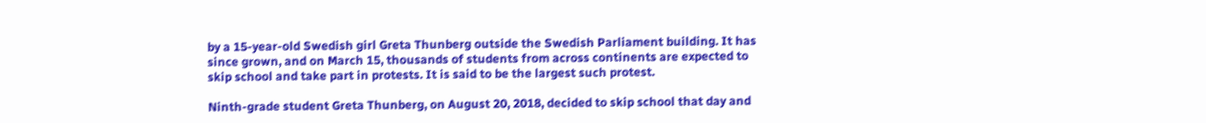by a 15-year-old Swedish girl Greta Thunberg outside the Swedish Parliament building. It has since grown, and on March 15, thousands of students from across continents are expected to skip school and take part in protests. It is said to be the largest such protest.

Ninth-grade student Greta Thunberg, on August 20, 2018, decided to skip school that day and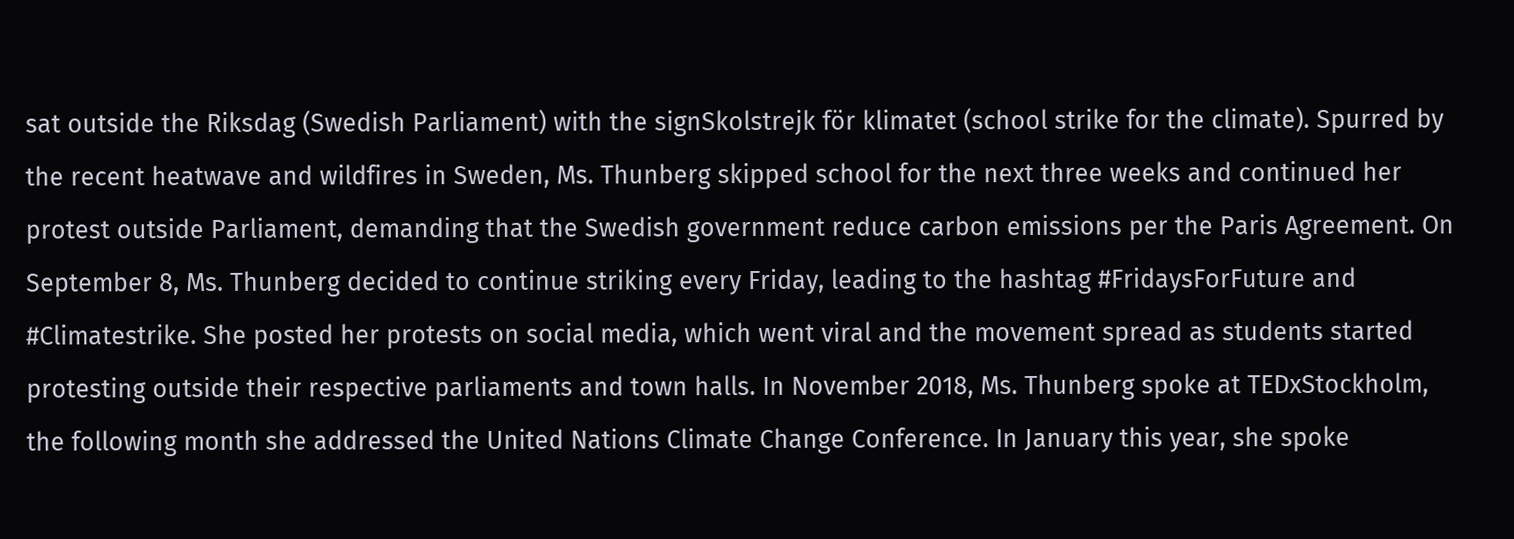sat outside the Riksdag (Swedish Parliament) with the signSkolstrejk för klimatet (school strike for the climate). Spurred by the recent heatwave and wildfires in Sweden, Ms. Thunberg skipped school for the next three weeks and continued her protest outside Parliament, demanding that the Swedish government reduce carbon emissions per the Paris Agreement. On September 8, Ms. Thunberg decided to continue striking every Friday, leading to the hashtag #FridaysForFuture and #Climatestrike. She posted her protests on social media, which went viral and the movement spread as students started protesting outside their respective parliaments and town halls. In November 2018, Ms. Thunberg spoke at TEDxStockholm, the following month she addressed the United Nations Climate Change Conference. In January this year, she spoke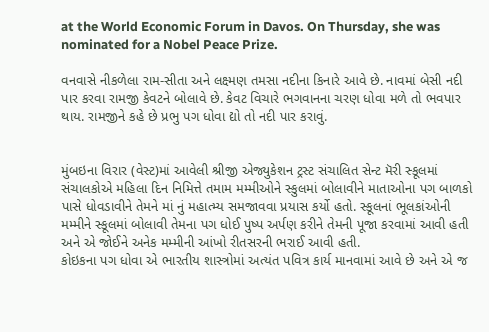at the World Economic Forum in Davos. On Thursday, she was nominated for a Nobel Peace Prize.

વનવાસે નીકળેલા રામ-સીતા અને લક્ષ્મણ તમસા નદીના કિનારે આવે છે. નાવમાં બેસી નદી પાર કરવા રામજી કેવટને બોલાવે છે. કેવટ વિચારે ભગવાનના ચરણ ધોવા મળે તો ભવપાર થાય. રામજીને કહે છે પ્રભુ પગ ધોવા દ્યો તો નદી પાર કરાવું.


મુંબઇના વિરાર (વેસ્ટ)માં આવેલી શ્રીજી એજ્યુકેશન ટ્રસ્ટ સંચાલિત સેન્ટ મૅરી સ્કૂલમાં સંચાલકોએ મહિલા દિન નિમિત્તે તમામ મમ્મીઓને સ્કુલમાં બોલાવીને માતાઓના પગ બાળકો પાસે ધોવડાવીને તેમને માં નું મહાત્મ્ય સમજાવવા પ્રયાસ કર્યો હતો. સ્કૂલનાં ભૂલકાંઓની મમ્મીને સ્કૂલમાં બોલાવી તેમના પગ ધોઈ પુષ્પ અર્પણ કરીને તેમની પૂજા કરવામાં આવી હતી અને એ જોઈને અનેક મમ્મીની આંખો રીતસરની ભરાઈ આવી હતી.
કોઇકના પગ ધોવા એ ભારતીય શાસ્ત્રોમાં અત્યંત પવિત્ર કાર્ય માનવામાં આવે છે અને એ જ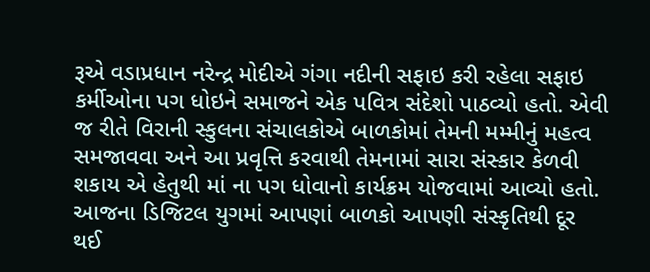રૂએ વડાપ્રધાન નરેન્દ્ર મોદીએ ગંગા નદીની સફાઇ કરી રહેલા સફાઇ કર્મીઓના પગ ધોઇને સમાજને એક પવિત્ર સંદેશો પાઠવ્યો હતો. એવી જ રીતે વિરાની સ્કુલના સંચાલકોએ બાળકોમાં તેમની મમ્મીનું મહત્વ સમજાવવા અને આ પ્રવૃત્તિ કરવાથી તેમનામાં સારા સંસ્કાર કેળવી શકાય એ હેતુથી માં ના પગ ધોવાનો કાર્યક્રમ યોજવામાં આવ્યો હતો.
આજના ડિજિટલ યુગમાં આપણાં બાળકો આપણી સંસ્કૃતિથી દૂર થઈ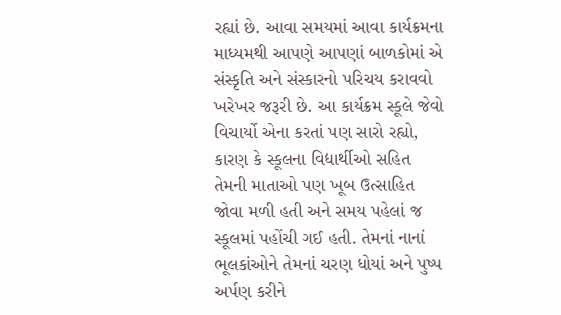રહ્યાં છે. આવા સમયમાં આવા કાર્યક્રમના માધ્યમથી આપણે આપણાં બાળકોમાં એ સંસ્કૃતિ અને સંસ્કારનો પરિચય કરાવવો ખરેખર જરૂરી છે. આ કાર્યક્રમ સ્કૂલે જેવો વિચાર્યો એના કરતાં પણ સારો રહ્યો, કારણ કે સ્કૂલના વિદ્યાર્થીઓ સહિત તેમની માતાઓ પણ ખૂબ ઉત્સાહિત જોવા મળી હતી અને સમય પહેલાં જ સ્કૂલમાં પહોંચી ગઈ હતી. તેમનાં નાનાં ભૂલકાંઓને તેમનાં ચરણ ધોયાં અને પુષ્પ અર્પણ કરીને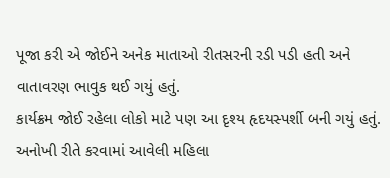પૂજા કરી એ જોઈને અનેક માતાઓ રીતસરની રડી પડી હતી અને વાતાવરણ ભાવુક થઈ ગયું હતું.
કાર્યક્રમ જોઈ રહેલા લોકો માટે પણ આ દૃશ્ય હૃદયસ્પર્શી બની ગયું હતું. અનોખી રીતે કરવામાં આવેલી મહિલા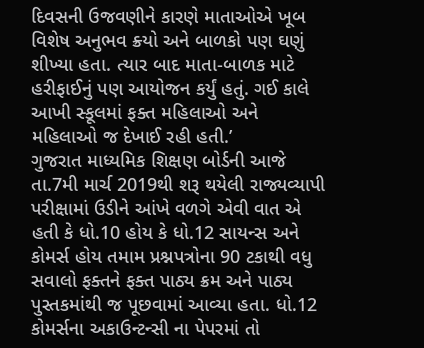દિવસની ઉજવણીને કારણે માતાઓએ ખૂબ વિશેષ અનુભવ ક્ર્યો અને બાળકો પણ ઘણું શીખ્યા હતા. ત્યાર બાદ માતા-બાળક માટે હરીફાઈનું પણ આયોજન કર્યું હતું. ગઈ કાલે આખી સ્કૂલમાં ફક્ત મહિલાઓ અને મહિલાઓ જ દેખાઈ રહી હતી.’
ગુજરાત માધ્યમિક શિક્ષણ બોર્ડની આજે તા.7મી માર્ચ 2019થી શરૂ થયેલી રાજ્યવ્યાપી પરીક્ષામાં ઉડીને આંખે વળગે એવી વાત એ હતી કે ધો.10 હોય કે ધો.12 સાયન્સ અને કોમર્સ હોય તમામ પ્રશ્નપત્રોના 90 ટકાથી વધુ સવાલો ફક્તને ફક્ત પાઠ્ય ક્રમ અને પાઠ્ય પુસ્તકમાંથી જ પૂછવામાં આવ્યા હતા. ધો.12 કોમર્સના અકાઉન્ટન્સી ના પેપરમાં તો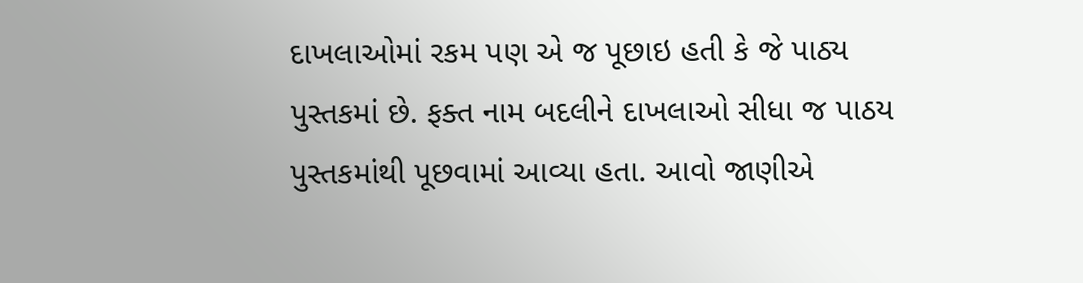દાખલાઓમાં રકમ પણ એ જ પૂછાઇ હતી કે જે પાઠ્ય પુસ્તકમાં છે. ફક્ત નામ બદલીને દાખલાઓ સીધા જ પાઠય પુસ્તકમાંથી પૂછવામાં આવ્યા હતા. આવો જાણીએ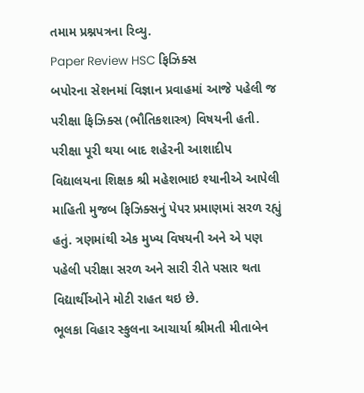તમામ પ્રશ્નપત્રના રિવ્યુ.
Paper Review HSC ફિઝિક્સ
બપોરના સેશનમાં વિજ્ઞાન પ્રવાહમાં આજે પહેલી જ પરીક્ષા ફિઝિક્સ (ભૌતિકશાસ્ત્ર) વિષયની હતી. પરીક્ષા પૂરી થયા બાદ શહેરની આશાદીપ વિદ્યાલયના શિક્ષક શ્રી મહેશભાઇ શ્યાનીએ આપેલી માહિતી મુજબ ફિઝિક્સનું પેપર પ્રમાણમાં સરળ રહ્યું હતું. ત્રણમાંથી એક મુખ્ય વિષયની અને એ પણ પહેલી પરીક્ષા સરળ અને સારી રીતે પસાર થતા વિદ્યાર્થીઓને મોટી રાહત થઇ છે.
ભૂલકા વિહાર સ્કુલના આચાર્યા શ્રીમતી મીતાબેન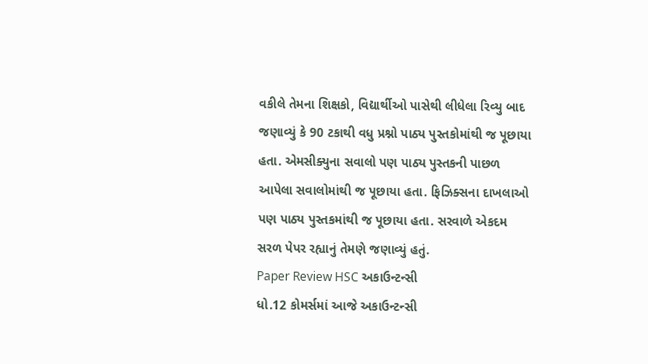વકીલે તેમના શિક્ષકો, વિદ્યાર્થીઓ પાસેથી લીધેલા રિવ્યુ બાદ જણાવ્યું કે 90 ટકાથી વધુ પ્રશ્નો પાઠ્ય પુસ્તકોમાંથી જ પૂછાયા હતા. એમસીક્યુના સવાલો પણ પાઠ્ય પુસ્તકની પાછળ આપેલા સવાલોમાંથી જ પૂછાયા હતા. ફિઝિક્સના દાખલાઓ પણ પાઠ્ય પુસ્તકમાંથી જ પૂછાયા હતા. સરવાળે એકદમ સરળ પેપર રહ્યાનું તેમણે જણાવ્યું હતું.
Paper Review HSC અકાઉન્ટન્સી
ધો.12 કોમર્સમાં આજે અકાઉન્ટન્સી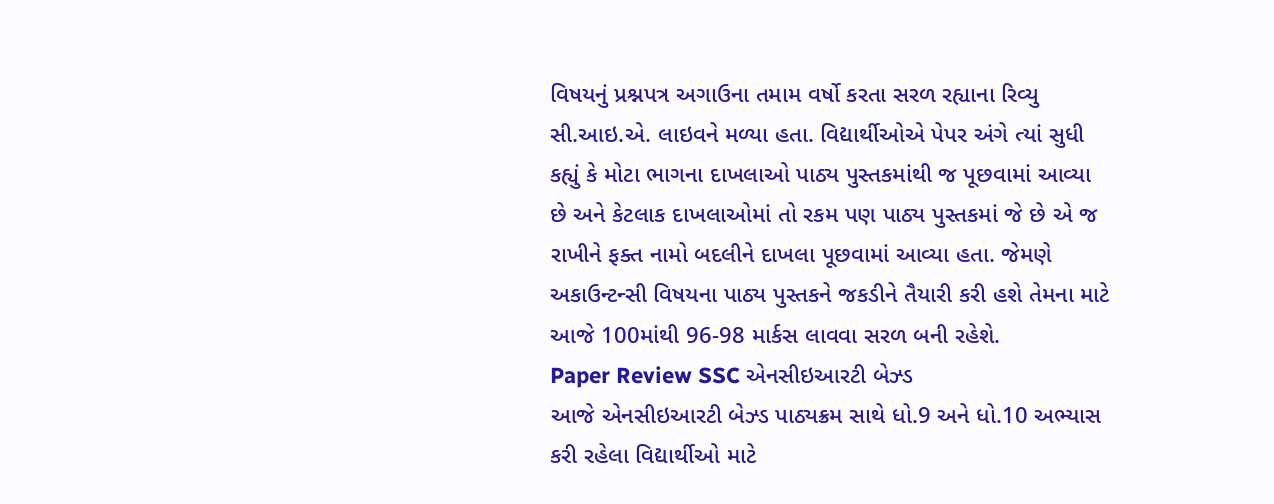વિષયનું પ્રશ્નપત્ર અગાઉના તમામ વર્ષો કરતા સરળ રહ્યાના રિવ્યુ સી.આઇ.એ. લાઇવને મળ્યા હતા. વિદ્યાર્થીઓએ પેપર અંગે ત્યાં સુધી કહ્યું કે મોટા ભાગના દાખલાઓ પાઠ્ય પુસ્તકમાંથી જ પૂછવામાં આવ્યા છે અને કેટલાક દાખલાઓમાં તો રકમ પણ પાઠ્ય પુસ્તકમાં જે છે એ જ રાખીને ફક્ત નામો બદલીને દાખલા પૂછવામાં આવ્યા હતા. જેમણે અકાઉન્ટન્સી વિષયના પાઠ્ય પુસ્તકને જકડીને તૈયારી કરી હશે તેમના માટે આજે 100માંથી 96-98 માર્કસ લાવવા સરળ બની રહેશે.
Paper Review SSC એનસીઇઆરટી બેઝ્ડ
આજે એનસીઇઆરટી બેઝ્ડ પાઠ્યક્રમ સાથે ધો.9 અને ધો.10 અભ્યાસ કરી રહેલા વિદ્યાર્થીઓ માટે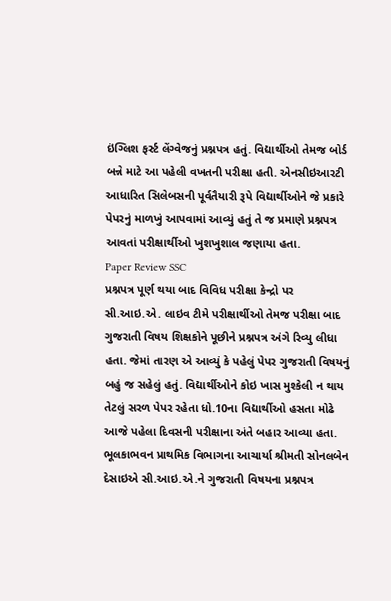ઇંગ્લિશ ફર્સ્ટ લેંગ્વેજનું પ્રશ્નપત્ર હતું. વિદ્યાર્થીઓ તેમજ બોર્ડ બન્ને માટે આ પહેલી વખતની પરીક્ષા હતી. એનસીઇઆરટી આધારિત સિલેબસની પૂર્વતૈયારી રૂપે વિદ્યાર્થીઓને જે પ્રકારે પેપરનું માળખું આપવામાં આવ્યું હતું તે જ પ્રમાણે પ્રશ્નપત્ર આવતાં પરીક્ષાર્થીઓ ખુશખુશાલ જણાયા હતા.
Paper Review SSC
પ્રશ્નપત્ર પૂર્ણ થયા બાદ વિવિધ પરીક્ષા કેન્દ્રો પર સી.આઇ.એ. લાઇવ ટીમે પરીક્ષાર્થીઓ તેમજ પરીક્ષા બાદ ગુજરાતી વિષય શિક્ષકોને પૂછીને પ્રશ્નપત્ર અંગે રિવ્યુ લીધા હતા. જેમાં તારણ એ આવ્યું કે પહેલું પેપર ગુજરાતી વિષયનું બહું જ સહેલું હતું. વિદ્યાર્થીઓને કોઇ ખાસ મુશ્કેલી ન થાય તેટલું સરળ પેપર રહેતા ધો.10ના વિદ્યાર્થીઓ હસતા મોઢે આજે પહેલા દિવસની પરીક્ષાના અંતે બહાર આવ્યા હતા.
ભૂલકાભવન પ્રાથમિક વિભાગના આચાર્યા શ્રીમતી સોનલબેન દેસાઇએ સી.આઇ.એ.ને ગુજરાતી વિષયના પ્રશ્નપત્ર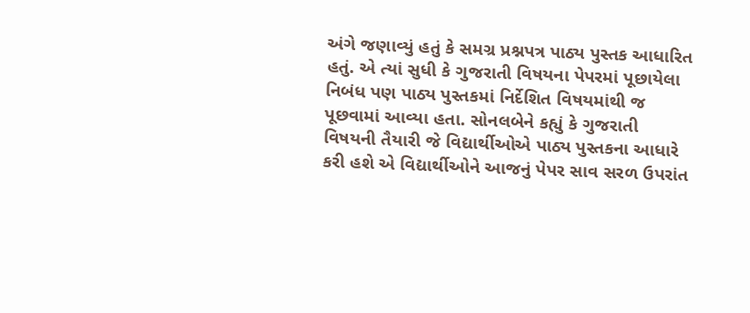અંગે જણાવ્યું હતું કે સમગ્ર પ્રશ્નપત્ર પાઠ્ય પુસ્તક આધારિત હતું. એ ત્યાં સુધી કે ગુજરાતી વિષયના પેપરમાં પૂછાયેલા નિબંધ પણ પાઠ્ય પુસ્તકમાં નિર્દેશિત વિષયમાંથી જ પૂછવામાં આવ્યા હતા. સોનલબેને કહ્યું કે ગુજરાતી વિષયની તૈયારી જે વિદ્યાર્થીઓએ પાઠ્ય પુસ્તકના આધારે કરી હશે એ વિદ્યાર્થીઓને આજનું પેપર સાવ સરળ ઉપરાંત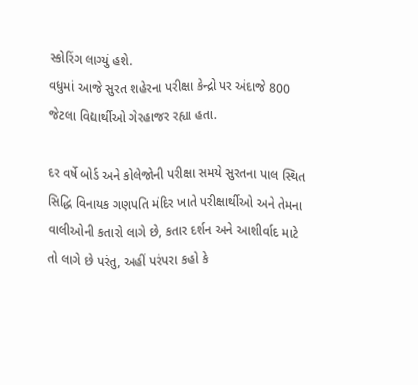સ્કોરિંગ લાગ્યું હશે.
વધુમાં આજે સુરત શહેરના પરીક્ષા કેન્દ્રો પર અંદાજે 800 જેટલા વિદ્યાર્થીઓ ગેરહાજર રહ્યા હતા.

દર વર્ષે બોર્ડ અને કોલેજોની પરીક્ષા સમયે સુરતના પાલ સ્થિત સિદ્ધિ વિનાયક ગણપતિ મંદિર ખાતે પરીક્ષાર્થીઓ અને તેમના વાલીઓની કતારો લાગે છે, કતાર દર્શન અને આશીર્વાદ માટે તો લાગે છે પરંતુ, અહીં પરંપરા કહો કે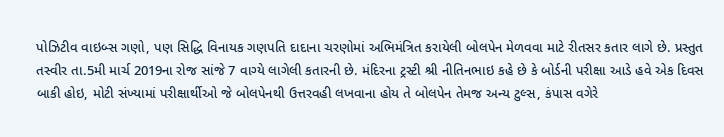પોઝિટીવ વાઇબ્સ ગણો, પણ સિદ્ધિ વિનાયક ગણપતિ દાદાના ચરણોમાં અભિમંત્રિત કરાયેલી બોલપેન મેળવવા માટે રીતસર કતાર લાગે છે. પ્રસ્તુત તસ્વીર તા.5મી માર્ચ 2019ના રોજ સાંજે 7 વાગ્યે લાગેલી કતારની છે. મંદિરના ટ્રસ્ટી શ્રી નીતિનભાઇ કહે છે કે બોર્ડની પરીક્ષા આડે હવે એક દિવસ બાકી હોઇ, મોટી સંખ્યામાં પરીક્ષાર્થીઓ જે બોલપેનથી ઉત્તરવહી લખવાના હોય તે બોલપેન તેમજ અન્ય ટુલ્સ, કંપાસ વગેરે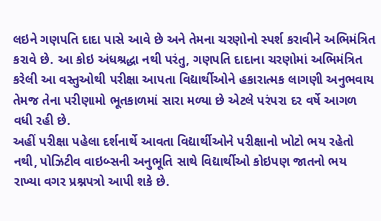લઇને ગણપતિ દાદા પાસે આવે છે અને તેમના ચરણોનો સ્પર્શ કરાવીને અભિમંત્રિત કરાવે છે. આ કોઇ અંધશ્રદ્ધા નથી પરંતુ, ગણપતિ દાદાના ચરણોમાં અભિમંત્રિત કરેલી આ વસ્તુઓથી પરીક્ષા આપતા વિદ્યાર્થીઓને હકારાત્મક લાગણી અનુભવાય તેમજ તેના પરીણામો ભૂતકાળમાં સારા મળ્યા છે એટલે પરંપરા દર વર્ષે આગળ વધી રહી છે.
અહીં પરીક્ષા પહેલા દર્શનાર્થે આવતા વિદ્યાર્થીઓને પરીક્ષાનો ખોટો ભય રહેતો નથી, પોઝિટીવ વાઇબ્સની અનુભૂતિ સાથે વિદ્યાર્થીઓ કોઇપણ જાતનો ભય રાખ્યા વગર પ્રશ્નપત્રો આપી શકે છે.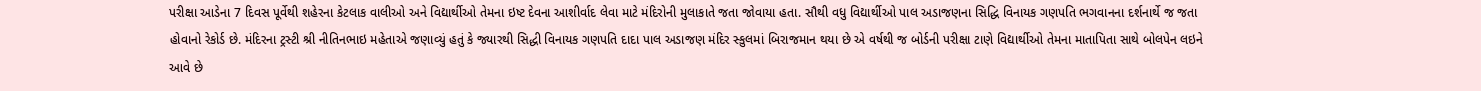પરીક્ષા આડેના 7 દિવસ પૂર્વેથી શહેરના કેટલાક વાલીઓ અને વિદ્યાર્થીઓ તેમના ઇષ્ટ દેવના આશીર્વાદ લેવા માટે મંદિરોની મુલાકાતે જતા જોવાયા હતા. સૌથી વધુ વિદ્યાર્થીઓ પાલ અડાજણના સિદ્ધિ વિનાયક ગણપતિ ભગવાનના દર્શનાર્થે જ જતા હોવાનો રેકોર્ડ છે. મંદિરના ટ્રસ્ટી શ્રી નીતિનભાઇ મહેતાએ જણાવ્યું હતું કે જ્યારથી સિદ્ધી વિનાયક ગણપતિ દાદા પાલ અડાજણ મંદિર સ્કુલમાં બિરાજમાન થયા છે એ વર્ષથી જ બોર્ડની પરીક્ષા ટાણે વિદ્યાર્થીઓ તેમના માતાપિતા સાથે બોલપેન લઇને આવે છે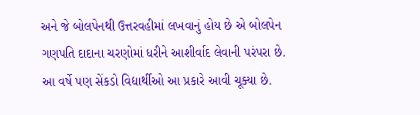અને જે બોલપેનથી ઉત્તરવહીમાં લખવાનું હોય છે એ બોલપેન ગણપતિ દાદાના ચરણોમાં ધરીને આશીર્વાદ લેવાની પરંપરા છે. આ વર્ષે પણ સેંકડો વિદ્યાર્થીઓ આ પ્રકારે આવી ચૂક્યા છે.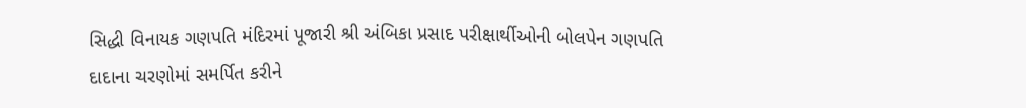સિદ્ધી વિનાયક ગણપતિ મંદિરમાં પૂજારી શ્રી અંબિકા પ્રસાદ પરીક્ષાર્થીઓની બોલપેન ગણપતિ દાદાના ચરણોમાં સમર્પિત કરીને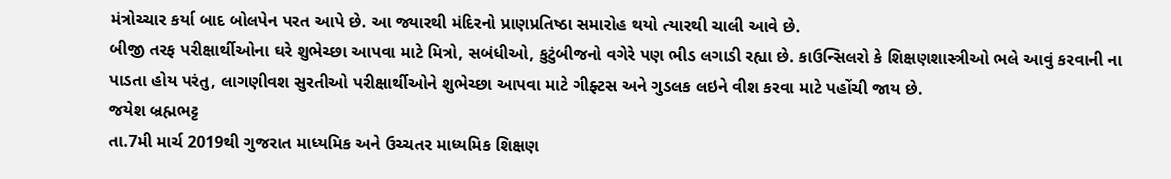મંત્રોચ્ચાર કર્યા બાદ બોલપેન પરત આપે છે. આ જ્યારથી મંદિરનો પ્રાણપ્રતિષ્ઠા સમારોહ થયો ત્યારથી ચાલી આવે છે.
બીજી તરફ પરીક્ષાર્થીઓના ઘરે શુભેચ્છા આપવા માટે મિત્રો, સબંધીઓ, કુટુંબીજનો વગેરે પણ ભીડ લગાડી રહ્યા છે. કાઉન્સિલરો કે શિક્ષણશાસ્ત્રીઓ ભલે આવું કરવાની ના પાડતા હોય પરંતુ, લાગણીવશ સુરતીઓ પરીક્ષાર્થીઓને શુભેચ્છા આપવા માટે ગીફ્ટસ અને ગુડલક લઇને વીશ કરવા માટે પહોંચી જાય છે.
જયેશ બ્રહ્મભટ્ટ
તા.7મી માર્ચ 2019થી ગુજરાત માધ્યમિક અને ઉચ્ચતર માધ્યમિક શિક્ષણ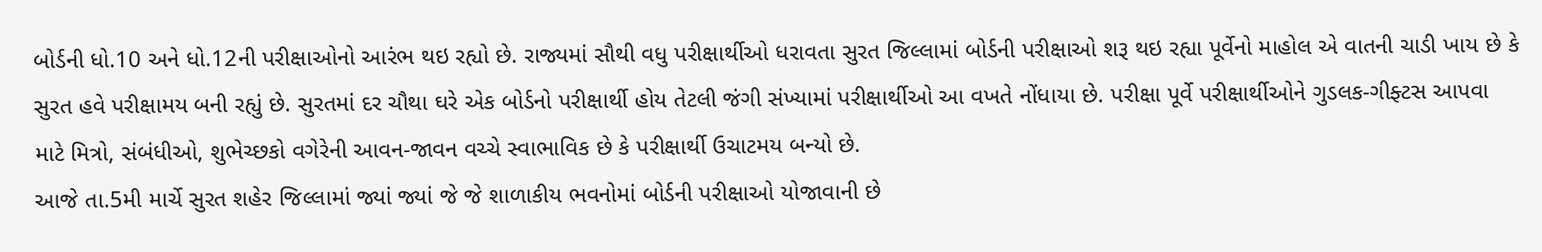બોર્ડની ધો.10 અને ધો.12ની પરીક્ષાઓનો આરંભ થઇ રહ્યો છે. રાજ્યમાં સૌથી વધુ પરીક્ષાર્થીઓ ધરાવતા સુરત જિલ્લામાં બોર્ડની પરીક્ષાઓ શરૂ થઇ રહ્યા પૂર્વેનો માહોલ એ વાતની ચાડી ખાય છે કે સુરત હવે પરીક્ષામય બની રહ્યું છે. સુરતમાં દર ચૌથા ઘરે એક બોર્ડનો પરીક્ષાર્થી હોય તેટલી જંગી સંખ્યામાં પરીક્ષાર્થીઓ આ વખતે નોંધાયા છે. પરીક્ષા પૂર્વે પરીક્ષાર્થીઓને ગુડલક-ગીફ્ટસ આપવા માટે મિત્રો, સંબંધીઓ, શુભેચ્છકો વગેરેની આવન-જાવન વચ્ચે સ્વાભાવિક છે કે પરીક્ષાર્થી ઉચાટમય બન્યો છે.
આજે તા.5મી માર્ચે સુરત શહેર જિલ્લામાં જ્યાં જ્યાં જે જે શાળાકીય ભવનોમાં બોર્ડની પરીક્ષાઓ યોજાવાની છે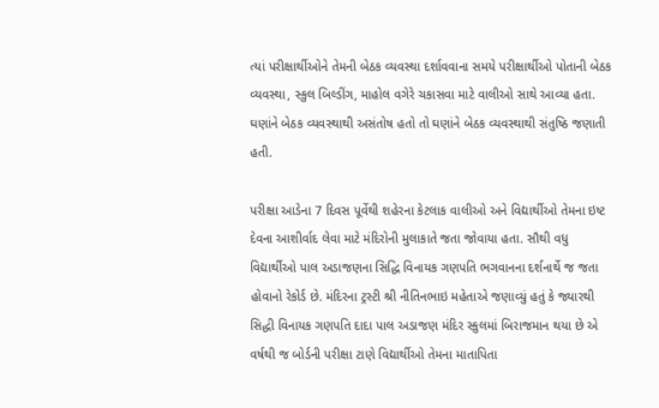ત્યાં પરીક્ષાર્થીઓને તેમની બેઠક વ્યવસ્થા દર્શાવવાના સમયે પરીક્ષાર્થીઓ પોતાની બેઠક વ્યવસ્થા, સ્કુલ બિલ્ડીંગ, માહોલ વગેરે ચકાસવા માટે વાલીઓ સાથે આવ્યા હતા. ઘણાંને બેઠક વ્યવસ્થાથી અસંતોષ હતો તો ઘણાંને બેઠક વ્યવસ્થાથી સંતુષ્ઠિ જણાતી હતી.

પરીક્ષા આડેના 7 દિવસ પૂર્વેથી શહેરના કેટલાક વાલીઓ અને વિદ્યાર્થીઓ તેમના ઇષ્ટ દેવના આશીર્વાદ લેવા માટે મંદિરોની મુલાકાતે જતા જોવાયા હતા. સૌથી વધુ વિદ્યાર્થીઓ પાલ અડાજણના સિદ્ધિ વિનાયક ગણપતિ ભગવાનના દર્શનાર્થે જ જતા હોવાનો રેકોર્ડ છે. મંદિરના ટ્રસ્ટી શ્રી નીતિનભાઇ મહેતાએ જણાવ્યું હતું કે જ્યારથી સિદ્ધી વિનાયક ગણપતિ દાદા પાલ અડાજણ મંદિર સ્કુલમાં બિરાજમાન થયા છે એ વર્ષથી જ બોર્ડની પરીક્ષા ટાણે વિદ્યાર્થીઓ તેમના માતાપિતા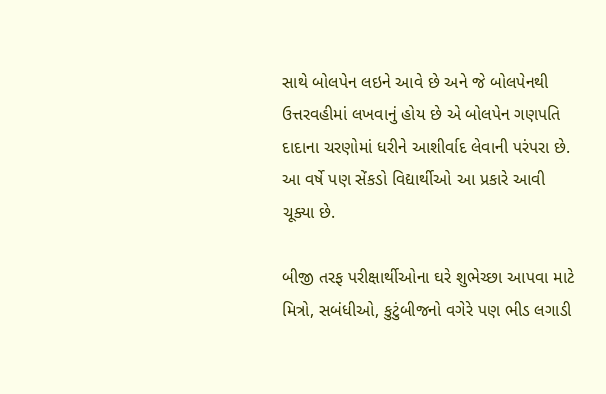સાથે બોલપેન લઇને આવે છે અને જે બોલપેનથી ઉત્તરવહીમાં લખવાનું હોય છે એ બોલપેન ગણપતિ દાદાના ચરણોમાં ધરીને આશીર્વાદ લેવાની પરંપરા છે. આ વર્ષે પણ સેંકડો વિદ્યાર્થીઓ આ પ્રકારે આવી ચૂક્યા છે.

બીજી તરફ પરીક્ષાર્થીઓના ઘરે શુભેચ્છા આપવા માટે મિત્રો, સબંધીઓ, કુટુંબીજનો વગેરે પણ ભીડ લગાડી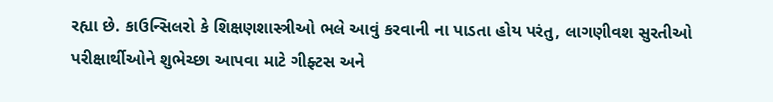રહ્યા છે. કાઉન્સિલરો કે શિક્ષણશાસ્ત્રીઓ ભલે આવું કરવાની ના પાડતા હોય પરંતુ, લાગણીવશ સુરતીઓ પરીક્ષાર્થીઓને શુભેચ્છા આપવા માટે ગીફ્ટસ અને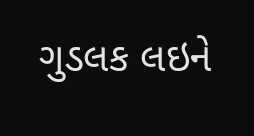ગુડલક લઇને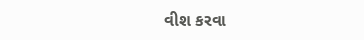વીશ કરવા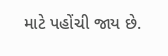માટે પહોંચી જાય છે.